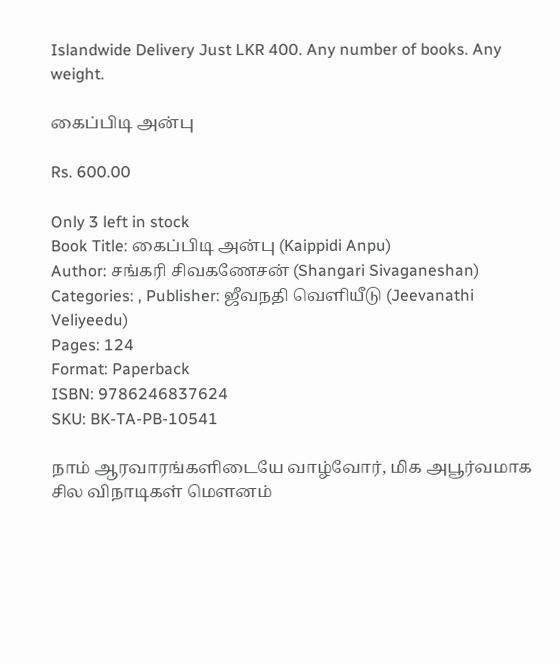Islandwide Delivery Just LKR 400. Any number of books. Any weight.

கைப்பிடி அன்பு

Rs. 600.00

Only 3 left in stock
Book Title: கைப்பிடி அன்பு (Kaippidi Anpu)
Author: சங்கரி சிவகணேசன் (Shangari Sivaganeshan) Categories: , Publisher: ஜீவநதி வெளியீடு (Jeevanathi Veliyeedu)
Pages: 124
Format: Paperback
ISBN: 9786246837624
SKU: BK-TA-PB-10541

நாம் ஆரவாரங்களிடையே வாழ்வோர், மிக அபூர்வமாக சில விநாடிகள் மெளனம்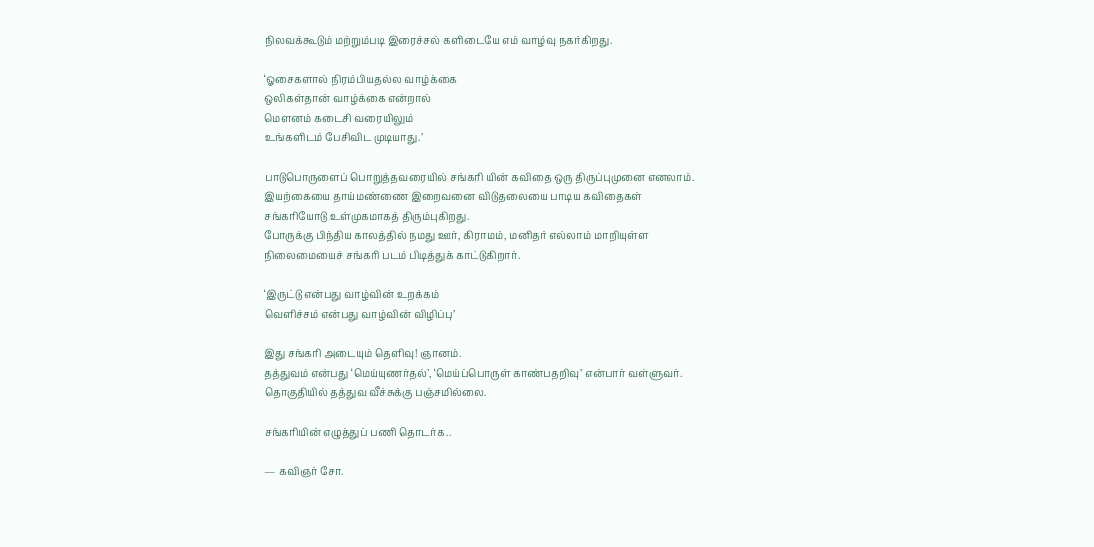நிலவக்கூடும் மற்றும்படி இரைச்சல் களிடையே எம் வாழ்வு நகர்கிறது.

‘ஓசைகளால் நிரம்பியதல்ல வாழ்க்கை
ஒலிகள்தான் வாழ்க்கை என்றால்
மெளனம் கடைசி வரையிலும்
உங்களிடம் பேசிவிட முடியாது.’

பாடுபொருளைப் பொறுத்தவரையில் சங்கரி யின் கவிதை ஒரு திருப்புமுனை எனலாம். இயற்கையை தாய்மண்ணை இறைவனை விடுதலையை பாடிய கவிதைகள் சங்கரியோடு உள்முகமாகத் திரும்புகிறது.
போருக்கு பிந்திய காலத்தில் நமது ஊர், கிராமம், மனிதர் எல்லாம் மாறியுள்ள நிலைமையைச் சங்கரி படம் பிடித்துக் காட்டுகிறார்.

‘இருட்டு என்பது வாழ்வின் உறக்கம்
வெளிச்சம் என்பது வாழ்வின் விழிப்பு’

இது சங்கரி அடையும் தெளிவு! ஞானம்.
தத்துவம் என்பது ‘மெய்யுணர்தல்’, ‘மெய்ப்பொருள் காண்பதறிவு’ என்பார் வள்ளுவர். தொகுதியில் தத்துவ வீச்சுக்கு பஞ்சமில்லை.

சங்கரியின் எழுத்துப் பணி தொடர்க..

— கவிஞர் சோ.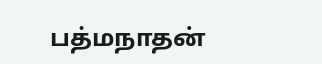பத்மநாதன்